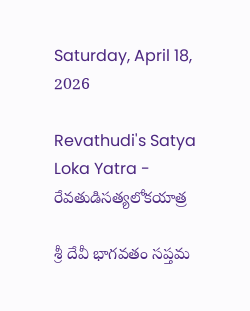Saturday, April 18, 2026

Revathudi's Satya Loka Yatra - రేవతుడిసత్యలోకయాత్ర

శ్రీ దేవీ భాగవతం సప్తమ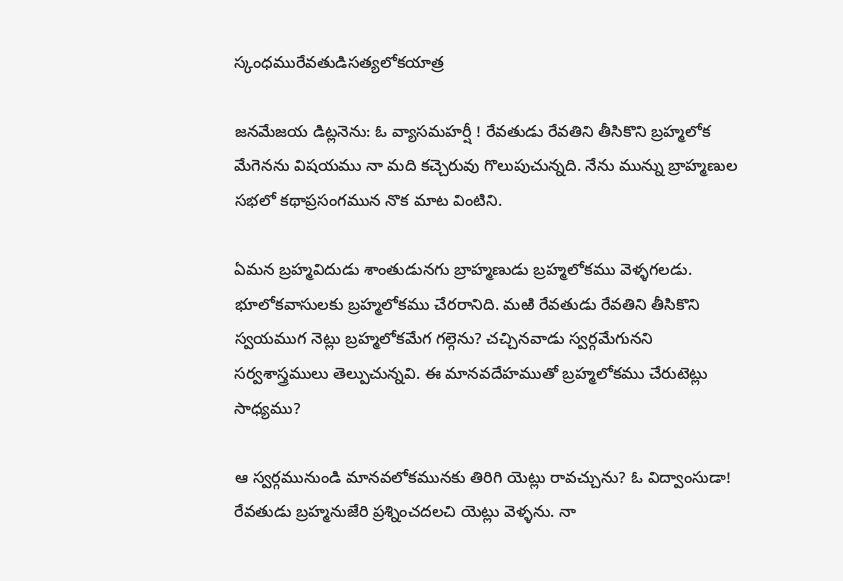స్కంధమురేవతుడిసత్యలోకయాత్ర

జనమేజయ డిట్లనెను: ఓ వ్యాసమహర్షీ ! రేవతుడు రేవతిని తీసికొని బ్రహ్మలోక మేగెనను విషయము నా మది కచ్చెరువు గొలుపుచున్నది. నేను మున్ను బ్రాహ్మణుల సభలో కథాప్రసంగమున నొక మాట వింటిని.

ఏమన బ్రహ్మవిదుడు శాంతుడునగు బ్రాహ్మణుడు బ్రహ్మలోకము వెళ్ళగలడు. భూలోకవాసులకు బ్రహ్మలోకము చేరరానిది. మఱి రేవతుడు రేవతిని తీసికొని స్వయముగ నెట్లు బ్రహ్మలోకమేగ గల్గెను? చచ్చినవాడు స్వర్గమేగునని సర్వశాస్త్రములు తెల్పుచున్నవి. ఈ మానవదేహముతో బ్రహ్మలోకము చేరుటెట్లు సాధ్యము?

ఆ స్వర్గమునుండి మానవలోకమునకు తిరిగి యెట్లు రావచ్చును? ఓ విద్వాంసుడా! రేవతుడు బ్రహ్మనుజేరి ప్రశ్నించదలచి యెట్లు వెళ్ళను. నా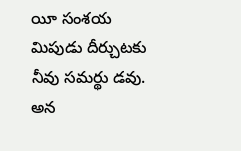యీ సంశయ మిపుడు దీర్చుటకు నీవు సమర్థు డవు. అన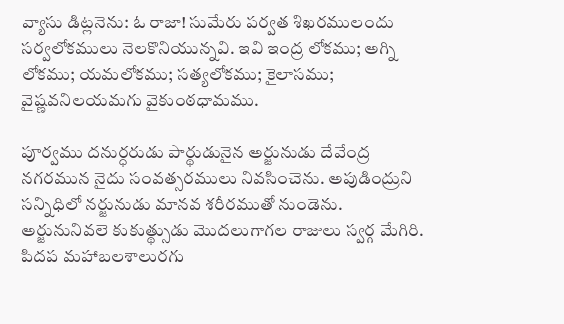వ్యాసు డిట్లనెను: ఓ రాజా! సుమేరు పర్వత శిఖరములందు సర్వలోకములు నెలకొనియున్నవి. ఇవి ఇంద్ర లోకము; అగ్ని లోకము; యమలోకము; సత్యలోకము; కైలాసము; వైష్ణవనిలయమగు వైకుంఠధామము.

పూర్వము దనుర్ధరుడు పార్థుడునైన అర్జునుడు దేవేంద్ర నగరమున నైదు సంవత్సరములు నివసించెను. అపుడింద్రుని సన్నిధిలో నర్జునుడు మానవ శరీరముతో నుండెను. అర్జునునివలె కుకుత్థ్సుడు మొదలుగాగల రాజులు స్వర్గ మేగిరి. పిదప మహాబలశాలురగు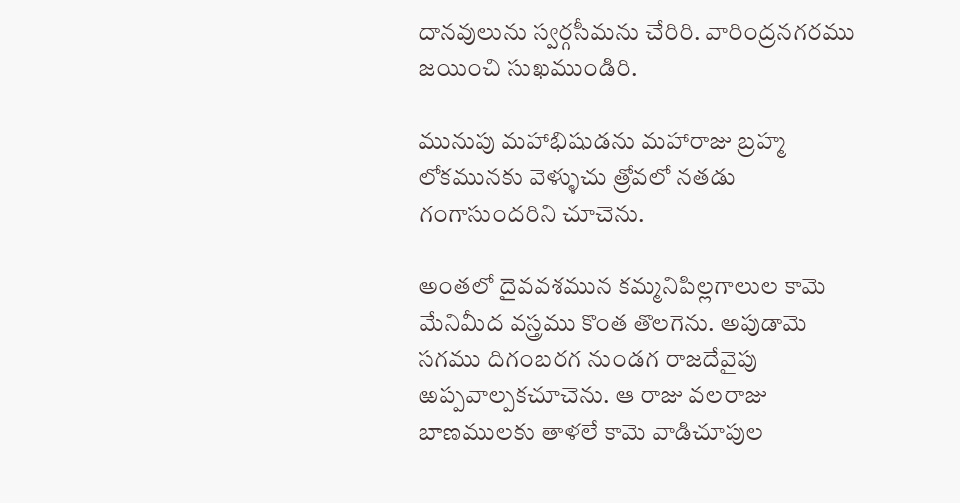దానవులును స్వర్గసీమను చేరిరి. వారింద్రనగరము జయించి సుఖముండిరి.

మునుపు మహాభిషుడను మహారాజు బ్రహ్మ లోకమునకు వెళ్ళుచు త్రోవలో నతడు గంగాసుందరిని చూచెను.

అంతలో దైవవశమున కమ్మనిపిల్లగాలుల కామె మేనిమీద వస్త్రము కొంత తొలగెను. అపుడామె సగము దిగంబరగ నుండగ రాజదేవైపు ఱప్పవాల్పకచూచెను. ఆ రాజు వలరాజు బాణములకు తాళలే కామె వాడిచూపుల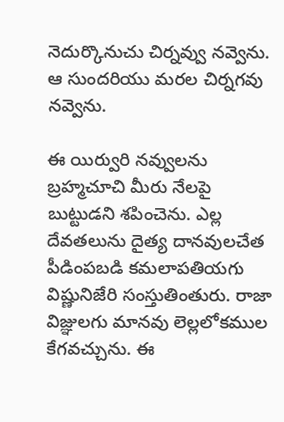నెదుర్కొనుచు చిర్నవ్వు నవ్వెను. ఆ సుందరియు మరల చిర్నగవు నవ్వెను.

ఈ యిర్వురి నవ్వులను బ్రహ్మచూచి మీరు నేలపై బుట్టుడని శపించెను. ఎల్ల దేవతలును దైత్య దానవులచేత పీడింపబడి కమలాపతియగు విష్ణునిజేరి సంస్తుతింతురు. రాజా విజ్ఞులగు మానవు లెల్లలోకముల కేగవచ్చును. ఈ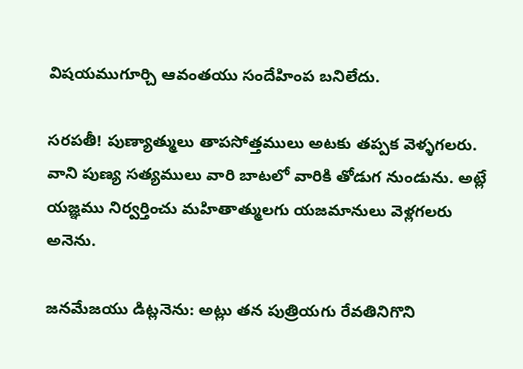విషయముగూర్చి ఆవంతయు సందేహింప బనిలేదు.

సరపతీ! పుణ్యాత్ములు తాపసోత్తములు అటకు తప్పక వెళ్ళగలరు. వాని పుణ్య సత్యములు వారి బాటలో వారికి తోడుగ నుండును. అట్లే యజ్ఞము నిర్వర్తించు మహితాత్ములగు యజమానులు వెళ్లగలరు అనెను.

జనమేజయు డిట్లనెను: అట్లు తన పుత్రియగు రేవతినిగొని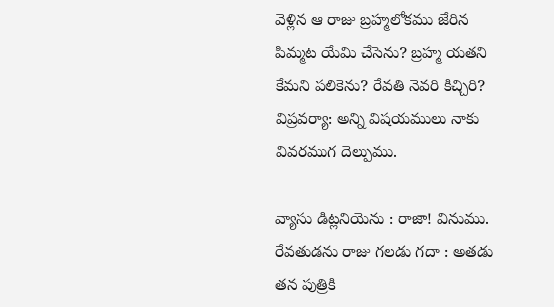వెళ్లిన ఆ రాజు బ్రహ్మలోకము జేరిన పిమ్మట యేమి చేసెను? బ్రహ్మ యతని కేమని పలికెను? రేవతి నెవరి కిచ్చిరి? విప్రవర్యా: అన్ని విషయములు నాకు వివరముగ దెల్పుము.

వ్యాసు డిట్లనియెను : రాజా! వినుము. రేవతుడను రాజు గలడు గదా : అతడు తన పుత్రికి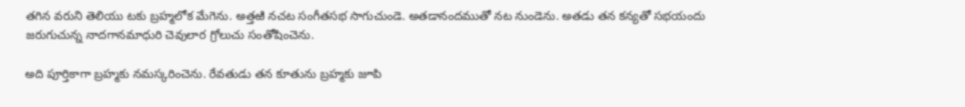తగిన వరుని తెలియు టకు బ్రహ్మలోక మేగెను. అత్తఱి నచట సంగీతసభ సాగుచుండె. అతడానందముతో నట నుండెను. అతడు తన కన్యతో సభయందు జరుగుచున్న నాదగానమాధురి చెవులార గ్రోలుచు సంతోషించెను.

అది పూర్తికాగా బ్రహ్మకు నమస్కరించెను. రేవతుడు తన కూతును బ్రహ్మకు జూపి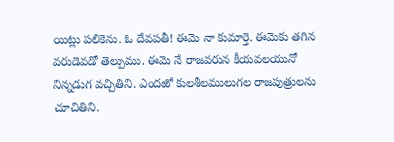యిట్లు పలికెను. ఓ దేవపతీ! ఈమె నా కుమార్తె. ఈమెకు తగిన వరుడెవడో తెల్పుము. ఈమె నే రాజవరున కీయవలయునో నిన్నడుగ వచ్చితిని. ఎందఱో కులశీలములుగల రాజపుత్రులను చూచితిని.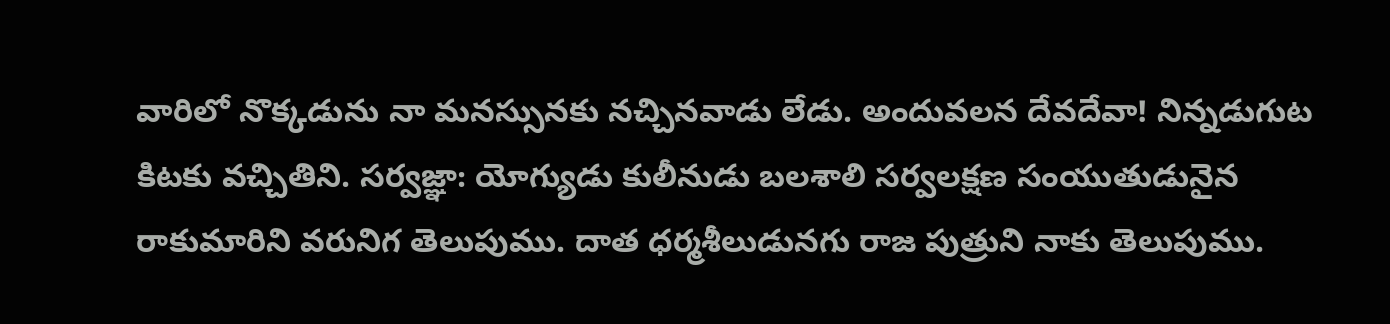వారిలో నొక్కడును నా మనస్సునకు నచ్చినవాడు లేడు. అందువలన దేవదేవా! నిన్నడుగుట కిటకు వచ్చితిని. సర్వజ్ఞా: యోగ్యుడు కులీనుడు బలశాలి సర్వలక్షణ సంయుతుడునైన రాకుమారిని వరునిగ తెలుపుము. దాత ధర్మశీలుడునగు రాజ పుత్రుని నాకు తెలుపుము.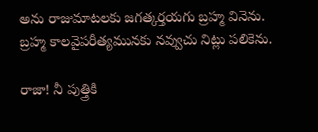అను రాజుమాటలకు జగత్కర్తయగు బ్రహ్మ వినెను. బ్రహ్మ కాలవైపరీత్యమునకు నవ్వుచు నిట్లు పలికెను.

రాజా! నీ పుత్త్రికి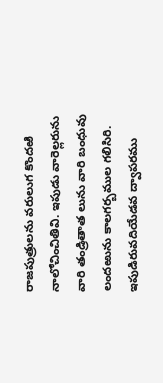రాజపుత్రులను వరులుగ కొందఱి నాలోచించితివి. ఇపుడు వారెల్లరును వారి తండ్రితాత లును వారి బంధువు లందఱును కాలగర్బముల గలిసిరి. ఇపుడిరువదియేడవ ద్వాపరము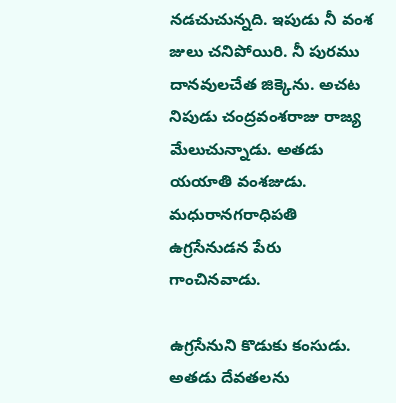నడచుచున్నది. ఇపుడు నీ వంశ జులు చనిపోయిరి. నీ పురము దానవులచేత జిక్కెను. అచట నిపుడు చంద్రవంశరాజు రాజ్య మేలుచున్నాడు. అతడు యయాతి వంశజుడు. మధురానగరాధిపతి ఉగ్రసేనుడన పేరు గాంచినవాడు.

ఉగ్రసేనుని కొడుకు కంసుడు. అతడు దేవతలను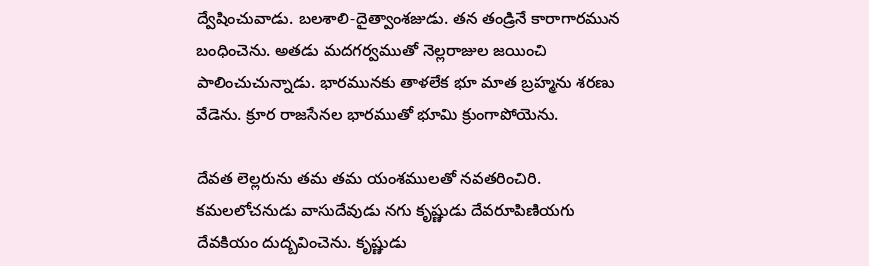ద్వేషించువాడు. బలశాలి-దైత్వాంశజుడు. తన తండ్రినే కారాగారమున బంధించెను. అతడు మదగర్వముతో నెల్లరాజుల జయించి పాలించుచున్నాడు. భారమునకు తాళలేక భూ మాత బ్రహ్మను శరణు వేడెను. క్రూర రాజసేనల భారముతో భూమి క్రుంగాపోయెను.

దేవత లెల్లరును తమ తమ యంశములతో నవతరించిరి. కమలలోచనుడు వాసుదేవుడు నగు కృష్ణుడు దేవరూపిణియగు దేవకియం దుద్బవించెను. కృష్ణుడు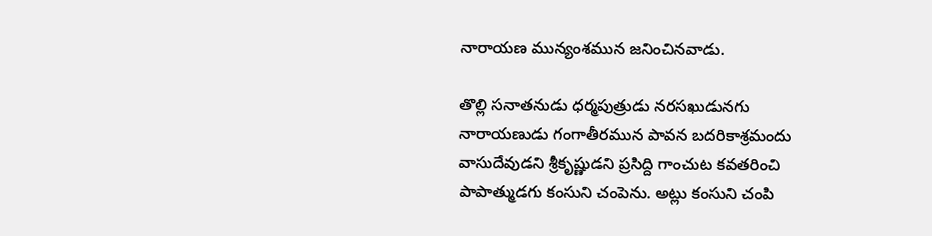నారాయణ మున్యంశమున జనించినవాడు.

తొల్లి సనాతనుడు ధర్మపుత్రుడు నరసఖుడునగు నారాయణుడు గంగాతీరమున పావన బదరికాశ్రమందు వాసుదేవుడని శ్రీకృష్ణుడని ప్రసిద్ది గాంచుట కవతరించి పాపాత్ముడగు కంసుని చంపెను. అట్లు కంసుని చంపి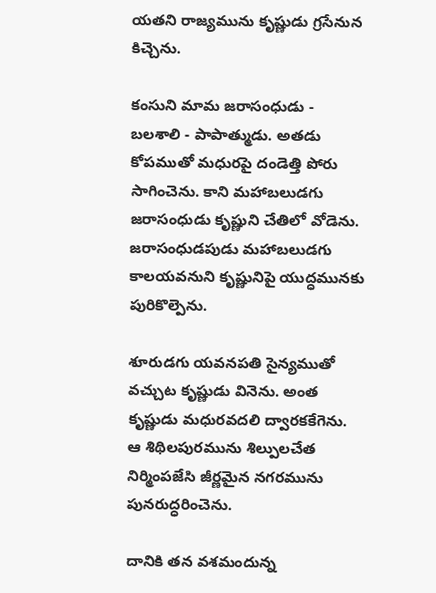యతని రాజ్యమును కృష్ణుడు గ్రసేనున కిచ్చెను.

కంసుని మామ జరాసంధుడు - బలశాలి - పాపాత్ముడు. అతడు కోపముతో మధురపై దండెత్తి పోరు సాగించెను. కాని మహాబలుడగు జరాసంధుడు కృష్ణుని చేతిలో వోడెను. జరాసంధుడపుడు మహాబలుడగు కాలయవనుని కృష్ణునిపై యుద్ధమునకు పురికొల్పెను.

శూరుడగు యవనపతి సైన్యముతో వచ్చుట కృష్ణుడు వినెను. అంత కృష్ణుడు మధురవదలి ద్వారకకేగెను. ఆ శిథిలపురమును శిల్పులచేత నిర్మింపజేసి జీర్ణమైన నగరమును పునరుద్ధరించెను.

దానికి తన వశమందున్న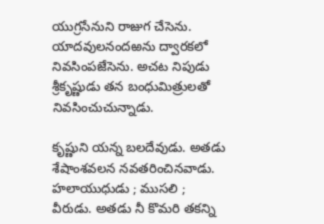యుగ్రసేనుని రాజుగ చేసెను. యాదవులనందఱను ద్వారకలో నివసింపజేసెను. అచట నిపుడు శ్రీకృష్ణుడు తన బంధుమిత్రులతో నివసించుచున్నాడు.

కృష్ణుని యన్న బలదేవుడు. అతడు శేషాంశవలన నవతరించినవాడు. హలాయుధుడు ; ముసలి ; వీరుడు. అతడు నీ కొమరి తకన్ని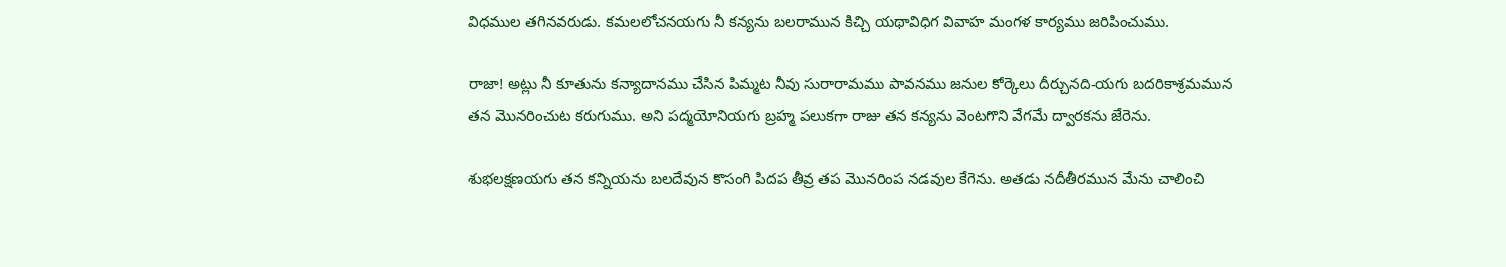విధముల తగినవరుడు. కమలలోచనయగు నీ కన్యను బలరామున కిచ్చి యథావిధిగ వివాహ మంగళ కార్యము జరిపించుము.

రాజా! అట్లు నీ కూతును కన్యాదానము చేసిన పిమ్మట నీవు సురారామము పావనము జనుల కోర్కెలు దీర్చునది-యగు బదరికాశ్రమమున తన మొనరించుట కరుగుము. అని పద్మయోనియగు బ్రహ్మ పలుకగా రాజు తన కన్యను వెంటగొని వేగమే ద్వారకను జేరెను.

శుభలక్షణయగు తన కన్నియను బలదేవున కొసంగి పిదప తీవ్ర తప మొనరింప నడవుల కేగెను. అతడు నదీతీరమున మేను చాలించి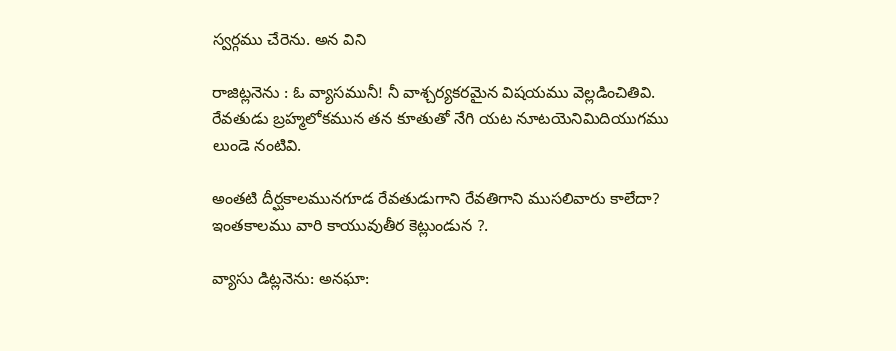స్వర్గము చేరెను. అన విని

రాజిట్లనెను : ఓ వ్యాసమునీ! నీ వాశ్చర్యకరమైన విషయము వెల్లడించితివి. రేవతుడు బ్రహ్మలోకమున తన కూతుతో నేగి యట నూటయెనిమిదియుగము లుండె నంటివి.

అంతటి దీర్ఘకాలమునగూడ రేవతుడుగాని రేవతిగాని ముసలివారు కాలేదా? ఇంతకాలము వారి కాయువుతీర కెట్లుండున ?.

వ్యాసు డిట్లనెను: అనఘా: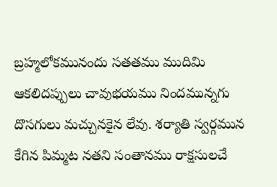బ్రహ్మలోకమునందు సతతము ముదిమి ఆకలిదప్పులు చావుభయము నిందమున్నగు దొసగులు మచ్చునకైన లేవు. శర్యాతి స్వర్గమున కేగిన పిమ్మట నతని సంతానము రాక్షసులచే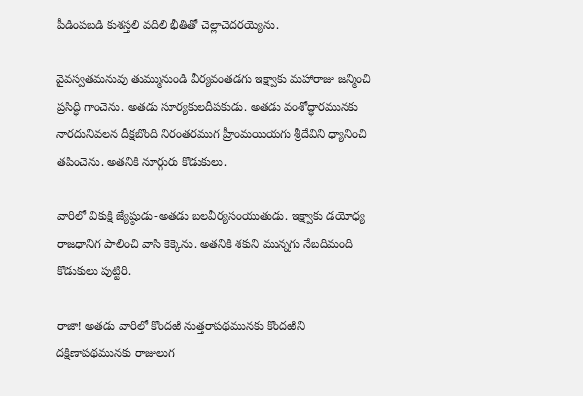పీడింపబడి కుశస్తలి వదిలి భీతితో చెల్లాచెదరయ్యెను.

వైవస్వతమనువు తుమ్మునుండి వీర్యవంతడగు ఇక్ష్వాకు మహారాజు జన్మించి ప్రసిద్ధి గాంచెను. అతడు సూర్యకులదీపకుడు. అతడు వంశోద్ధారమునకు నారదునివలన దీక్షబొంది నిరంతరముగ హ్రీంమయియగు శ్రీదేవిని ధ్యానించి తపించెను. అతనికి నూర్గురు కొడుకులు.

వారిలో వికుక్షి జ్యేష్ఠుడు-అతడు బలవీర్యసంయుతుడు. ఇక్ష్వాకు డయోధ్య రాజధానిగ పాలించి వాసి కెక్కెను. అతనికి శకుని మున్నగు నేబదిమంది కొడుకులు పుట్టిరి.

రాజా! అతడు వారిలో కొందఱి నుత్తరాపథమునకు కొందఱిని దక్షిణాపథమునకు రాజులుగ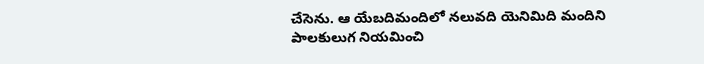చేసెను. ఆ యేబదిమందిలో నలువది యెనిమిది మందిని పాలకులుగ నియమించి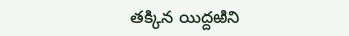తక్కిన యిద్దఱిని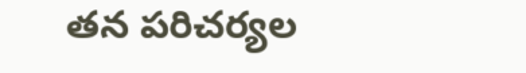తన పరిచర్యల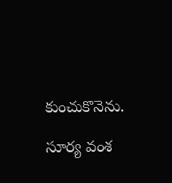కుంచుకొనెను.

సూర్య వంశ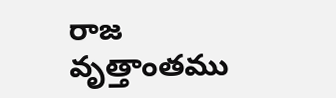రాజ వృత్తాంతము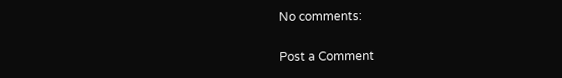No comments:

Post a Comment